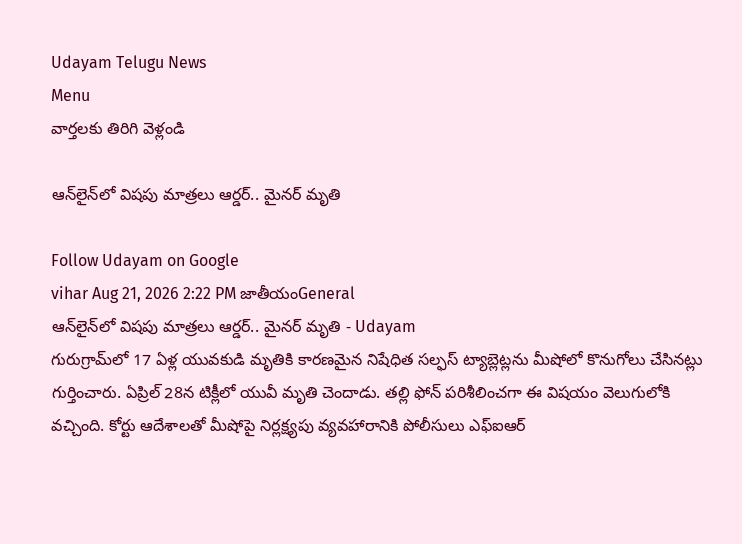Udayam Telugu News
Menu
వార్తలకు తిరిగి వెళ్లండి

ఆన్‌లైన్‌లో విషపు మాత్రలు ఆర్డర్.. మైనర్ మృతి

Follow Udayam on Google
vihar Aug 21, 2026 2:22 PM జాతీయంGeneral
ఆన్‌లైన్‌లో విషపు మాత్రలు ఆర్డర్.. మైనర్ మృతి - Udayam
గురుగ్రామ్‌లో 17 ఏళ్ల యువకుడి మృతికి కారణమైన నిషేధిత సల్ఫస్‌ ట్యాబ్లెట్లను మీషోలో కొనుగోలు చేసినట్లు గుర్తించారు. ఏప్రిల్‌ 28న టిక్లీలో యువీ మృతి చెందాడు. తల్లి ఫోన్‌ పరిశీలించగా ఈ విషయం వెలుగులోకి వచ్చింది. కోర్టు ఆదేశాలతో మీషోపై నిర్లక్ష్యపు వ్యవహారానికి పోలీసులు ఎఫ్‌ఐఆర్‌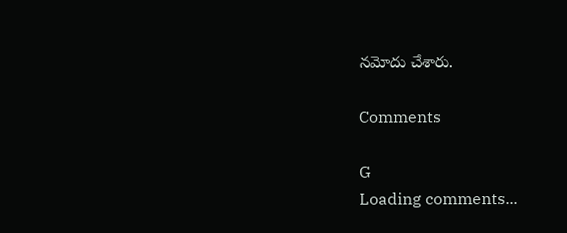నమోదు చేశారు.

Comments

G
Loading comments...